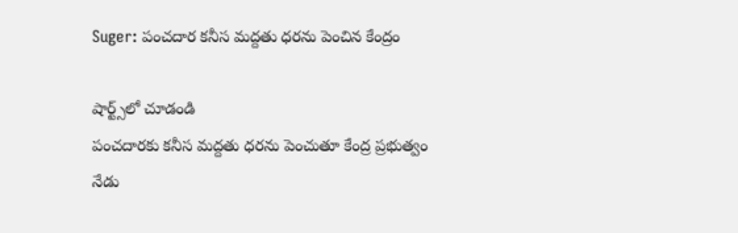Suger: పంచదార కనీస మద్దతు ధరను పెంచిన కేంద్రం

షార్ట్స్‌లో చూడండి
పంచదారకు కనీస మద్దతు ధరను పెంచుతూ కేంద్ర ప్రభుత్వం నేడు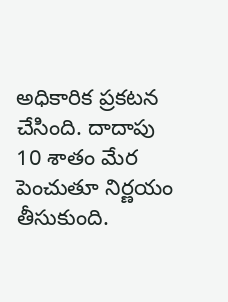అధికారిక ప్రకటన చేసింది. దాదాపు 10 శాతం మేర పెంచుతూ నిర్ణయం తీసుకుంది.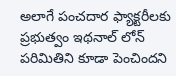అలాగే పంచదార ఫ్యాక్టరీలకు ప్రభుత్వం ఇథనాల్ లోన్ పరిమితిని కూడా పెంచిందని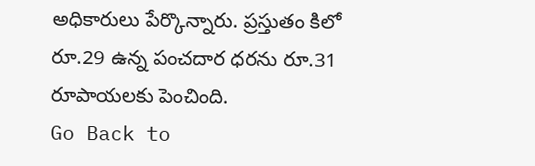అధికారులు పేర్కొన్నారు. ప్రస్తుతం కిలో రూ.29 ఉన్న పంచదార ధరను రూ.31 రూపాయలకు పెంచింది.
Go Back to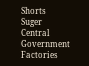Shorts
Suger
Central Government
Factories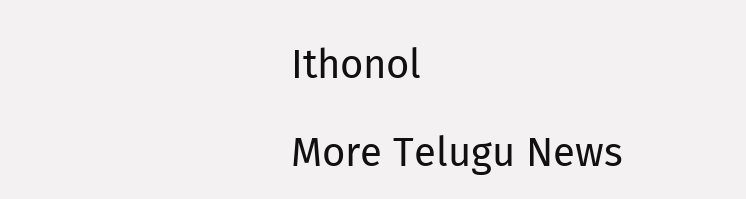Ithonol

More Telugu News